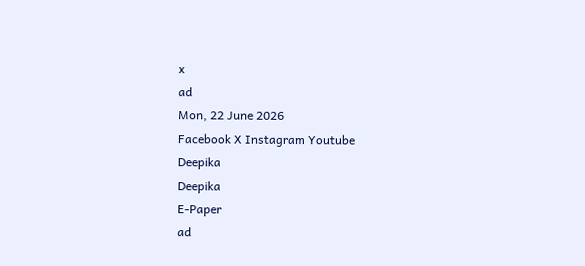x
ad
Mon, 22 June 2026
Facebook X Instagram Youtube
Deepika
Deepika
E-Paper
ad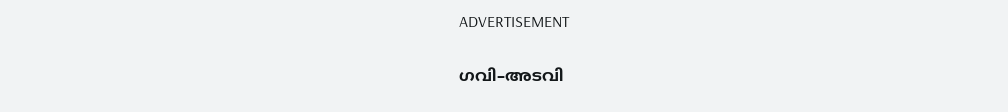ADVERTISEMENT

ഗവി–അടവി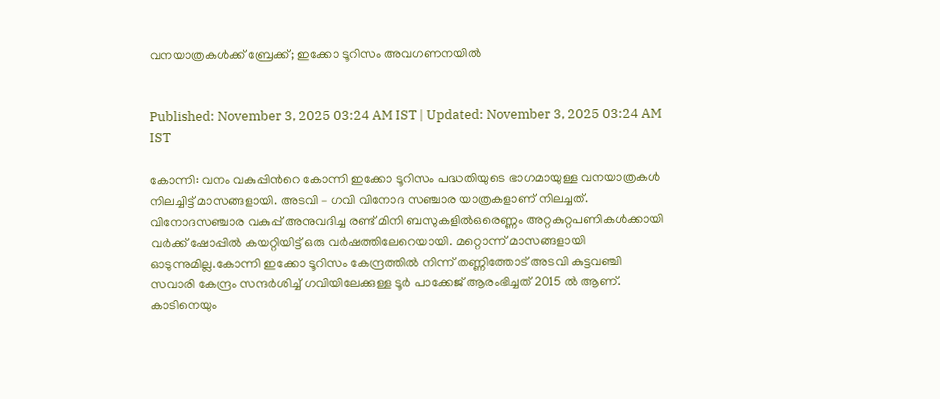വനയാത്രകൾക്ക് ബ്രേക്ക്; ഇക്കോ ടൂറിസം അവഗണനയിൽ


Published: November 3, 2025 03:24 AM IST | Updated: November 3, 2025 03:24 AM IST

കോന്നി: വനം വകുപ്പിന്‍റെ കോന്നി ഇക്കോ ടൂറിസം പദ്ധതിയുടെ ഭാഗമായുള്ള വനയാത്രകൾ നിലച്ചിട്ട് മാസങ്ങളായി. അടവി – ഗവി വിനോദ സഞ്ചാര യാത്രകളാണ് നിലച്ചത്. വിനോദസഞ്ചാര വകുപ്പ് അനുവദിച്ച രണ്ട് മിനി ബസുകളിൽഒരെണ്ണം അറ്റകുറ്റപണികൾക്കായി വർക്ക് ഷോപ്പിൽ കയറ്റിയിട്ട് ഒരു വർഷത്തിലേറെയായി. മറ്റൊന്ന് മാസങ്ങളായി ഓടുന്നുമില്ല.കോന്നി ഇക്കോ ടൂറിസം കേന്ദ്രത്തിൽ നിന്ന് തണ്ണിത്തോട് അടവി കുട്ടവഞ്ചി സവാരി കേന്ദ്രം സന്ദർശിച്ച് ഗവിയിലേക്കുള്ള ടൂർ പാക്കേജ് ആരംഭിച്ചത് 2015 ൽ ആണ്. കാടിനെയും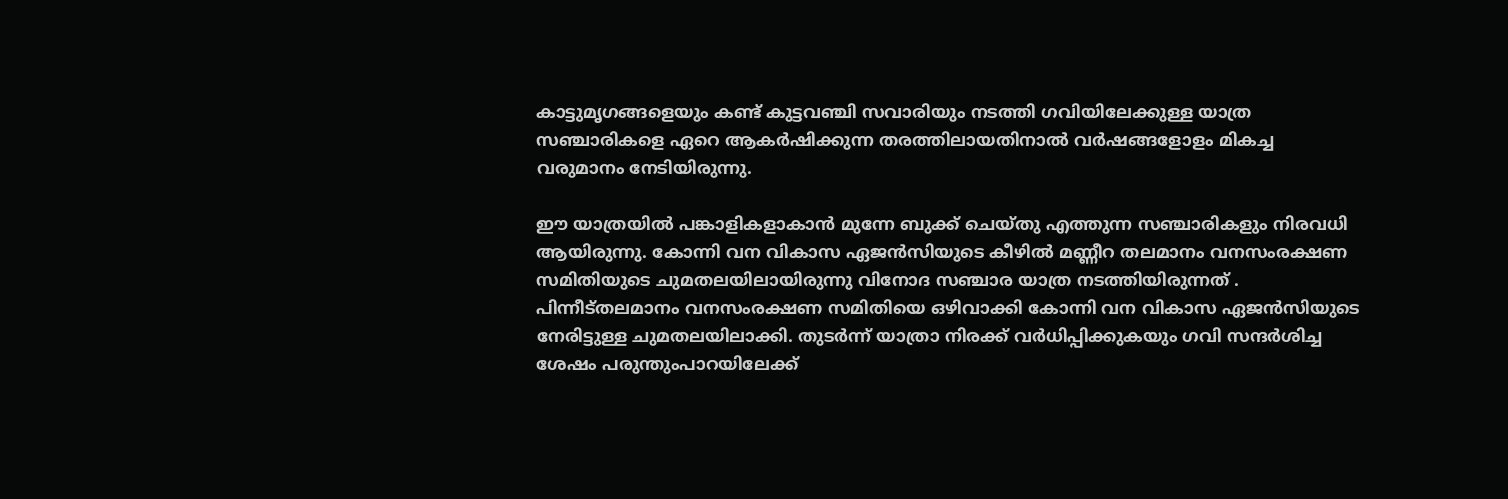കാട്ടുമൃഗങ്ങളെയും കണ്ട് കുട്ടവഞ്ചി സവാരിയും നടത്തി ഗവിയിലേക്കുള്ള യാത്ര സഞ്ചാരികളെ ഏറെ ആകർഷിക്കുന്ന തരത്തിലായതിനാൽ വർഷങ്ങളോളം മികച്ച വരുമാനം നേടിയിരുന്നു.

ഈ യാത്രയിൽ പങ്കാളികളാകാൻ മുന്നേ ബുക്ക് ചെയ്തു എത്തുന്ന സഞ്ചാരികളും നിരവധി ആയിരുന്നു. കോന്നി വന വികാസ ഏജൻസിയുടെ കീഴിൽ മണ്ണീറ തലമാനം വനസംരക്ഷണ സമിതിയുടെ ചുമതലയിലായിരുന്നു വിനോദ സഞ്ചാര യാത്ര നടത്തിയിരുന്നത് . പിന്നീട്തലമാനം വനസംരക്ഷണ സമിതിയെ ഒഴിവാക്കി കോന്നി വന വികാസ ഏജൻസിയുടെ നേരിട്ടുള്ള ചുമതലയിലാക്കി. തുടർന്ന് യാത്രാ നിരക്ക് വർധിപ്പിക്കുകയും ഗവി സന്ദർശിച്ച ശേഷം പരുന്തുംപാറയിലേക്ക്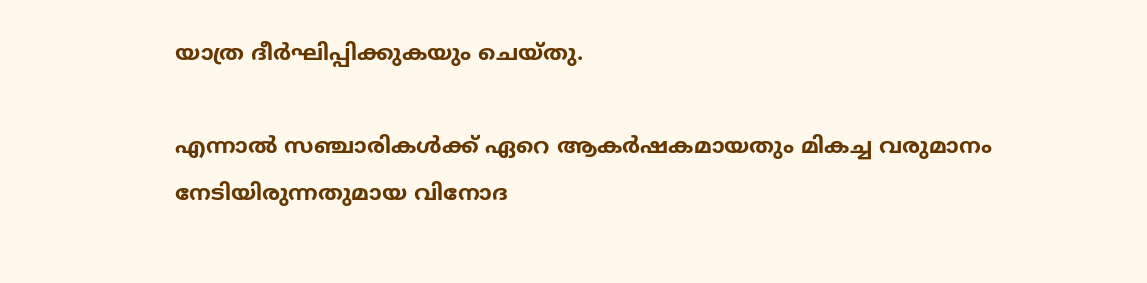യാത്ര ദീർഘിപ്പിക്കുകയും ചെയ്തു.

എന്നാൽ സഞ്ചാരികൾക്ക് ഏറെ ആകർഷകമായതും മികച്ച വരുമാനം നേടിയിരുന്നതുമായ വിനോദ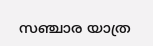സഞ്ചാര യാത്ര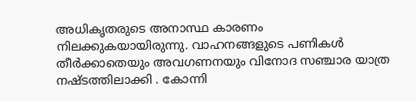അധികൃതരുടെ അനാസ്ഥ കാരണം നിലക്കുകയായിരുന്നു. വാഹനങ്ങളുടെ പണികൾ തീർക്കാതെയും അവഗണനയും വിനോദ സഞ്ചാര യാത്ര നഷ്ടത്തിലാക്കി . കോന്നി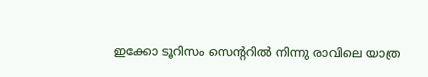ഇക്കോ ടൂറിസം സെന്‍ററിൽ നിന്നു രാവിലെ യാത്ര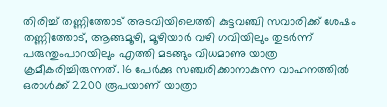തിരിച്ച് തണ്ണിത്തോട് അടവിയിലെത്തി കുട്ടവഞ്ചി സവാരിക്ക് ശേഷം തണ്ണിത്തോട്, ആങ്ങമൂഴി, മൂഴിയാർ വഴി ഗവിയിലും തുടർന്ന് പരുന്തുംപാറയിലും എത്തി മടങ്ങും വിധമാണു യാത്ര ക്രമീകരിച്ചിരുന്നത്. 16 പേർക്കു സഞ്ചരിക്കാനാകുന്ന വാഹനത്തിൽ‌ ഒരാൾക്ക് 2200 രൂപയാണ് യാത്രാ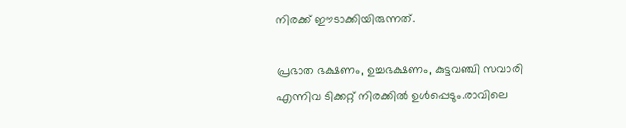നിരക്ക് ഈടാക്കിയിരുന്നത്.

പ്രഭാത ഭക്ഷണം, ഉച്ചഭക്ഷണം, കുട്ടവഞ്ചി സവാരി എന്നിവ ടിക്കറ്റ് നിരക്കിൽ ഉൾപ്പെടും.രാവിലെ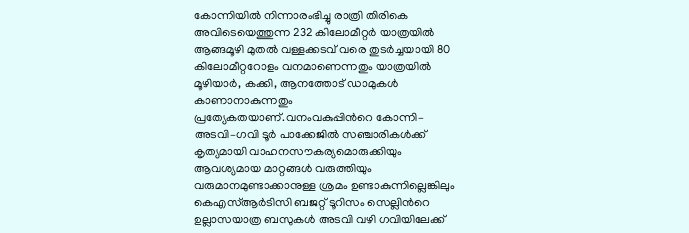കോന്നിയിൽ നിന്നാരംഭിച്ചു രാത്രി തിരികെ അവിടെയെത്തുന്ന 232 കിലോമീറ്റർ യാത്രയിൽ ആങ്ങമൂഴി മുതൽ വള്ളക്കടവ് വരെ തുടർച്ചയായി 80 കിലോമീറ്ററോളം വനമാണെന്നതും യാത്രയിൽ മൂഴിയാർ, കക്കി, ആനത്തോട് ഡാമുകൾ കാണാനാകുന്നതും പ്രത്യേകതയാണ്.വനംവകുപ്പിന്‍റെ കോന്നി– അടവി–ഗവി ടൂർ പാക്കേജിൽ സഞ്ചാരികൾക്ക് കൃത്യമായി വാഹനസൗകര്യമൊരുക്കിയും ആവശ്യമായ മാറ്റങ്ങൾ വരുത്തിയും വരുമാനമുണ്ടാക്കാനുള്ള ശ്രമം ഉണ്ടാകുന്നില്ലെങ്കിലും കെഎസ്ആർടിസി ബജറ്റ് ടൂറിസം സെല്ലിന്‍റെ ഉല്ലാസയാത്ര ബസുകൾ അടവി വഴി ഗവിയിലേക്ക്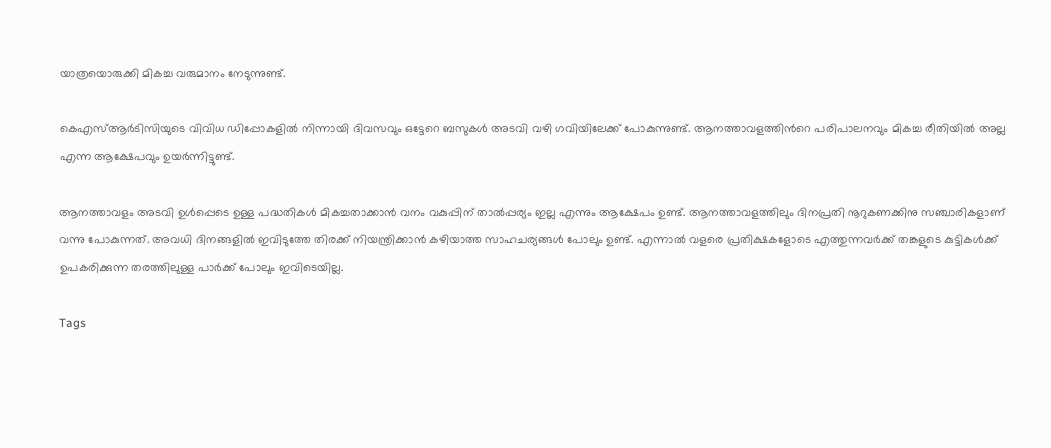യാത്രയൊരുക്കി മികച്ച വരുമാനം നേടുന്നുണ്ട്.

കെഎസ്ആർടിസിയുടെ വിവിധ ഡിപ്പോകളിൽ നിന്നായി ദിവസവും ഒട്ടേറെ ബസുകൾ അടവി വഴി ഗവിയിലേക്ക് പോകുന്നുണ്ട്. ആനത്താവളത്തിന്‍റെ പരിപാലനവും മികച്ച രീതിയിൽ അല്ല എന്ന ആക്ഷേപവും ഉയർന്നിട്ടുണ്ട്.

ആനത്താവളം അടവി ഉൾപ്പെടെ ഉള്ള പദ്ധതികൾ മികച്ചതാക്കാൻ വനം വകുപ്പിന് താൽപ്പര്യം ഇല്ല എന്നും ആക്ഷേപം ഉണ്ട്. ആനത്താവളത്തിലും ദിനപ്രതി നൂറുകണക്കിനു സഞ്ചാരികളാണ് വന്നു പോകുന്നത്. അവധി ദിനങ്ങളിൽ ഇവിടുത്തേ തിരക്ക് നിയന്ത്രിക്കാൻ കഴിയാത്ത സാഹചര്യങ്ങൾ പോലും ഉണ്ട്. എന്നാൽ വളരെ പ്രതിക്ഷകളോടെ എത്തുന്നവർക്ക് തങ്കളുടെ കുട്ടികൾക്ക് ഉപകരിക്കുന്ന തരത്തിലുള്ള പാർക്ക് പോലും ഇവിടെയില്ല.

Tags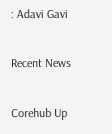: Adavi Gavi

Recent News

Corehub Up